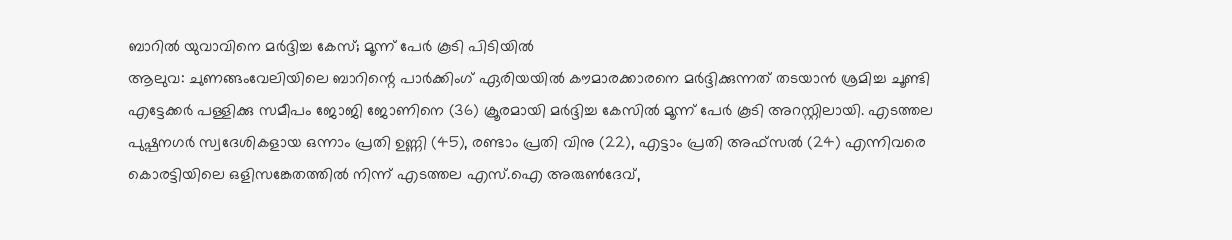ബാറിൽ യുവാവിനെ മർദ്ദിച്ച കേസ്; മൂന്ന് പേർ കൂടി പിടിയിൽ
ആലുവ: ചുണങ്ങംവേലിയിലെ ബാറിന്റെ പാർക്കിംഗ് ഏരിയയിൽ കൗമാരക്കാരനെ മർദ്ദിക്കുന്നത് തടയാൻ ശ്രമിച്ച ചൂണ്ടി എട്ടേക്കർ പള്ളിക്കു സമീപം ജോജി ജോണിനെ (36) ക്രൂരമായി മർദ്ദിച്ച കേസിൽ മൂന്ന് പേർ കൂടി അറസ്റ്റിലായി. എടത്തല പുഷ്പനഗർ സ്വദേശികളായ ഒന്നാം പ്രതി ഉണ്ണി (45), രണ്ടാം പ്രതി വിനു (22), എട്ടാം പ്രതി അഫ്സൽ (24) എന്നിവരെ കൊരട്ടിയിലെ ഒളിസങ്കേതത്തിൽ നിന്ന് എടത്തല എസ്.ഐ അരുൺദേവ്,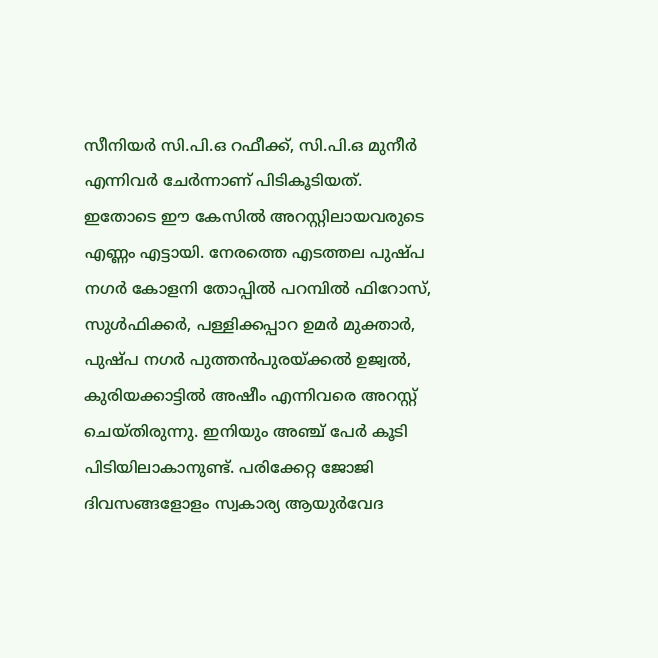സീനിയർ സി.പി.ഒ റഫീക്ക്, സി.പി.ഒ മുനീർ എന്നിവർ ചേർന്നാണ് പിടികൂടിയത്.
ഇതോടെ ഈ കേസിൽ അറസ്റ്റിലായവരുടെ എണ്ണം എട്ടായി. നേരത്തെ എടത്തല പുഷ്പ നഗർ കോളനി തോപ്പിൽ പറമ്പിൽ ഫിറോസ്, സുൾഫിക്കർ, പള്ളിക്കപ്പാറ ഉമർ മുക്താർ, പുഷ്പ നഗർ പുത്തൻപുരയ്ക്കൽ ഉജ്വൽ, കുരിയക്കാട്ടിൽ അഷീം എന്നിവരെ അറസ്റ്റ് ചെയ്തിരുന്നു. ഇനിയും അഞ്ച് പേർ കൂടി പിടിയിലാകാനുണ്ട്. പരിക്കേറ്റ ജോജി ദിവസങ്ങളോളം സ്വകാര്യ ആയുർവേദ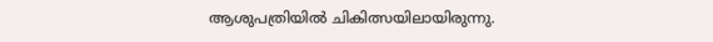ആശുപത്രിയിൽ ചികിത്സയിലായിരുന്നു.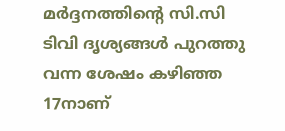മർദ്ദനത്തിന്റെ സി.സി ടിവി ദൃശ്യങ്ങൾ പുറത്തു വന്ന ശേഷം കഴിഞ്ഞ 17നാണ്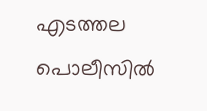എടത്തല പൊലീസിൽ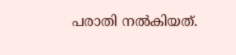പരാതി നൽകിയത്.